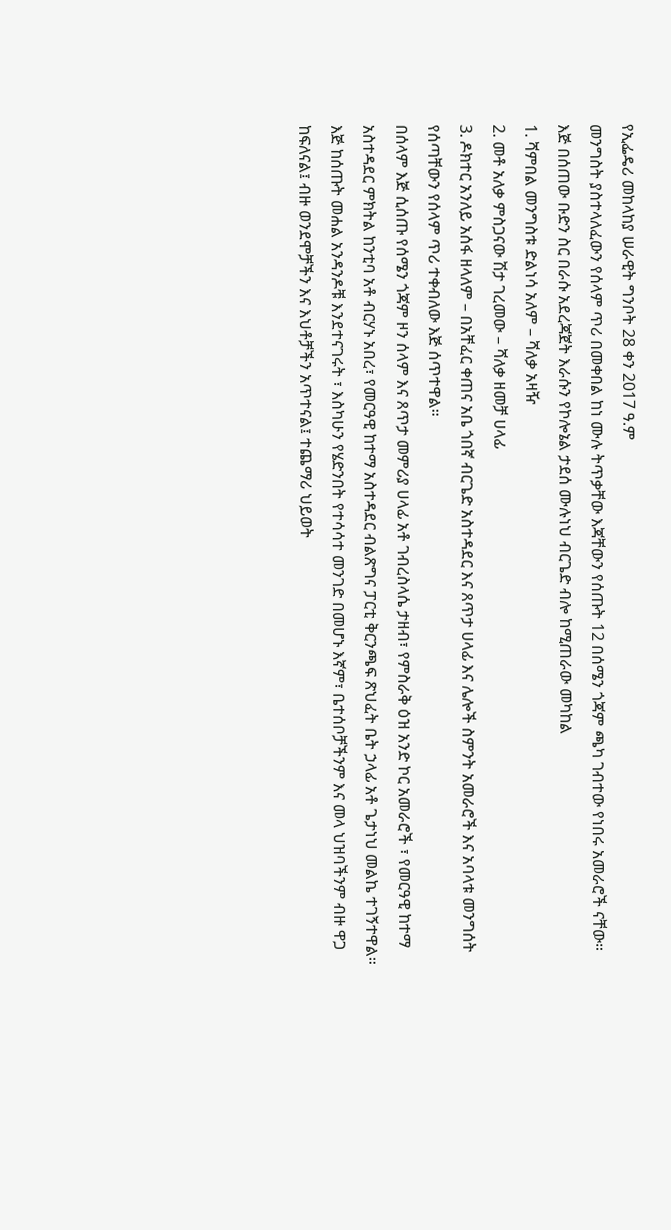የኢፌዴሪ መከላከያ ሠራዊት ግንቦት 28 ቀን 2017 ዓ.ም
መንግስት ያስተላለፈውን የሰላም ጥሪ በመቀበል ከነ ሙሉ ትጥቃቸው እጃቸውን የሰጡት 12 በሰሜን ጎጃም ጫካ ገብተው የነበሩ አመራሮች ናቸው።
እጅ በሰጠው ቡድን ስር በራሱ አደረጃጀት እራሱን የኮሎኔል ታደሰ ሙሉነህ ብርጌድ ብሎ ከሚጠራው መካከል
1. ሻምበል መንግስቱ ድልነሳ አለም – ሻለቃ አዛዥ
2. መቶ አለቃ ምስጋናው ሽታ ገረመው – ሻለቃ ዘመቻ ሀላፊ
3. ዶክተር አንለይ አሰፋ ዘላለም – በአቸፈር ቀጠና አቤ ጎበኛ ብርጌድ አስተዳደር እና ጸጥታ ሀላፊ እና ሌሎች ስምንት አመራሮች እና አባላቱ መንግሰት የሰጣቸውን የሰላም ጥሪ ተቀብለው እጅ ሰጥተዋል።
በሰላም እጅ ሲሰጡ የሰሜን ጎጃም ዞን ሰላም እና ጸጥታ መምሪያ ሀላፊ አቶ ገብረስላሴ ታዘብ፣ የምስራቅ ዕዝ አንድ ኮር አመራሮች ፣ የመርዓዊ ከተማ አስተዳደር ምክትል ከንቲባ አቶ ብርሃኑ አበረ፣ የመርዓዊ ከተማ አስተዳደር ብልጽግና ፓርቲ ቅርንጫፍ ጽህፈት ቤት ኃላፊ አቶ ጌታነህ መልኬ ተገኝተዋል።
እጅ ከሰጡት መሐል አንዳንዶቹ እንደተናገሩት ፣ እስካሁን የሄድንበት የተሳሳተ መንገድ በመሆኑ እኛም፣ ቤተሰቦቻችንም እና መላ ህዝባችንም ብዙ ዋጋ ከፍለናል፤ ብዙ ወንደሞቻችን እና እህቶቻችን አጥተናል፤ ተጨማሪ ህይወት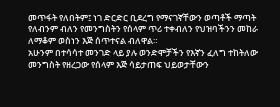መጥፋት የለበትም፤ ነገ ድርድር ቢደረግ የማናገኛቸውን ወጣቶች ማጣት የለብንም ብለን የመንግስትን የሰላም ጥሪ ተቀብለን የህዝባችንን መከራ ለማቆም ወስነን እጅ ሰጥተናል ብለዋል።
አሁንም በተሳሳተ መንገድ ላይ ያሉ ወንድሞቻችን የእኛን ፈለግ ተከትለው መንግስት የዘረጋው የሰላም እጅ ሳይታጠፍ ህይወታቸውን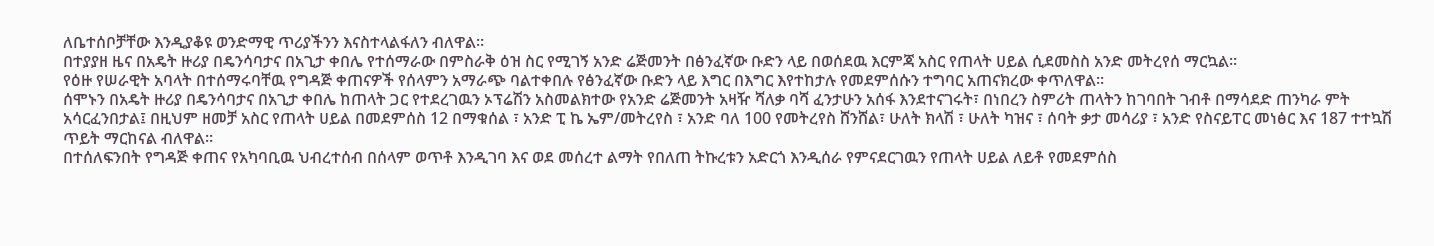ለቤተሰቦቻቸው እንዲያቆዩ ወንድማዊ ጥሪያችንን እናስተላልፋለን ብለዋል።
በተያያዘ ዜና በአዴት ዙሪያ በዴንሳባታና በአጊታ ቀበሌ የተሰማራው በምስራቅ ዕዝ ስር የሚገኝ አንድ ሬጅመንት በፅንፈኛው ቡድን ላይ በወሰደዉ እርምጃ አስር የጠላት ሀይል ሲደመስስ አንድ መትረየሰ ማርኳል፡፡
የዕዙ የሠራዊት አባላት በተሰማሩባቸዉ የግዳጅ ቀጠናዎች የሰላምን አማራጭ ባልተቀበሉ የፅንፈኛው ቡድን ላይ እግር በእግር እየተከታሉ የመደምሰሱን ተግባር አጠናክረው ቀጥለዋል፡፡
ሰሞኑን በአዴት ዙሪያ በዴንሳባታና በአጊታ ቀበሌ ከጠላት ጋር የተደረገዉን ኦፕሬሽን አስመልክተው የአንድ ሬጅመንት አዛዥ ሻለቃ ባሻ ፈንታሁን አሰፋ እንደተናገሩት፣ በነበረን ስምሪት ጠላትን ከገባበት ገብቶ በማሳደድ ጠንካራ ምት አሳርፈንበታል፤ በዚህም ዘመቻ አስር የጠላት ሀይል በመደምሰስ 12 በማቁሰል ፣ አንድ ፒ ኬ ኤም/መትረየስ ፣ አንድ ባለ 100 የመትረየስ ሸንሸል፣ ሁለት ክላሽ ፣ ሁለት ካዝና ፣ ሰባት ቃታ መሳሪያ ፣ አንድ የስናይፐር መነፅር እና 187 ተተኳሽ ጥይት ማርከናል ብለዋል፡፡
በተሰለፍንበት የግዳጅ ቀጠና የአካባቢዉ ህብረተሰብ በሰላም ወጥቶ እንዲገባ እና ወደ መሰረተ ልማት የበለጠ ትኩረቱን አድርጎ እንዲሰራ የምናደርገዉን የጠላት ሀይል ለይቶ የመደምሰስ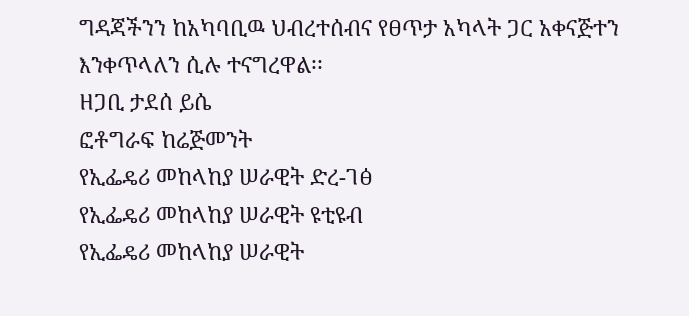ግዳጃችንን ከአካባቢዉ ህብረተሰብና የፀጥታ አካላት ጋር አቀናጅተን እንቀጥላለን ሲሉ ተናግረዋል፡፡
ዘጋቢ ታደሰ ይሴ
ፎቶግራፍ ከሬጅመንት
የኢፌዴሪ መከላከያ ሠራዊት ድረ-ገፅ
የኢፌዴሪ መከላከያ ሠራዊት ዩቲዩብ
የኢፌዴሪ መከላከያ ሠራዊት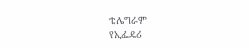ቴሌግራም
የኢፌዴሪ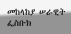መከላከያ ሠራዊት ፌስቡክ